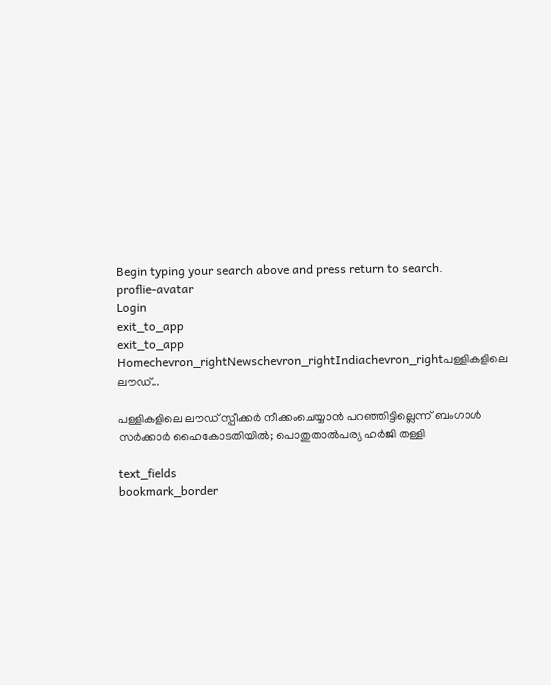Begin typing your search above and press return to search.
proflie-avatar
Login
exit_to_app
exit_to_app
Homechevron_rightNewschevron_rightIndiachevron_rightപള്ളികളിലെ ലൗഡ്...

പള്ളികളിലെ ലൗഡ് സ്പീക്കർ നീക്കംചെയ്യാൻ പറഞ്ഞിട്ടില്ലെന്ന് ബംഗാൾ സർക്കാർ ഹൈകോടതിയിൽ; പൊതുതാൽപര്യ ഹർജി തള്ളി

text_fields
bookmark_border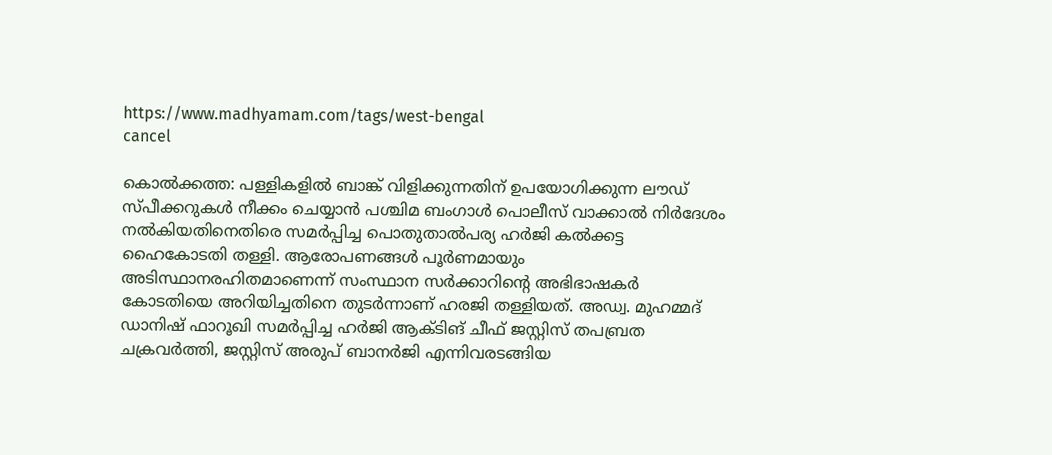https://www.madhyamam.com/tags/west-bengal
cancel

കൊൽക്കത്ത: പള്ളികളിൽ ബാങ്ക് വിളിക്കുന്നതിന് ഉപയോഗിക്കുന്ന ലൗഡ് സ്പീക്കറുകൾ നീക്കം ചെയ്യാൻ പശ്ചിമ ബംഗാൾ പൊലീസ് വാക്കാൽ നിർദേശം നൽകിയതിനെതിരെ സമർപ്പിച്ച പൊതുതാൽപര്യ ഹർജി കൽക്കട്ട ഹൈകോടതി തള്ളി. ആരോപണങ്ങൾ പൂർണമായും അടിസ്ഥാനരഹിതമാണെന്ന് സംസ്ഥാന സർക്കാറിന്റെ അഭിഭാഷകർ കോടതിയെ അറിയിച്ചതിനെ തുടർന്നാണ് ഹരജി തള്ളിയത്. അഡ്വ. മുഹമ്മദ് ഡാനിഷ് ഫാറൂഖി സമർപ്പിച്ച ഹർജി ആക്ടിങ് ചീഫ് ജസ്റ്റിസ് തപബ്രത ചക്രവർത്തി, ജസ്റ്റിസ് അരുപ് ബാനർജി എന്നിവരടങ്ങിയ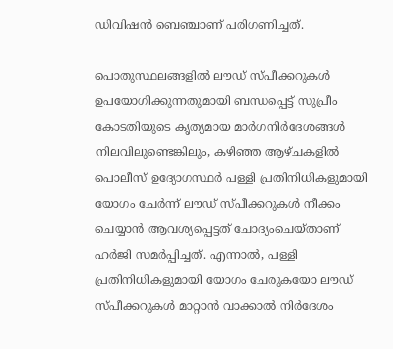ഡിവിഷൻ ബെഞ്ചാണ് പരിഗണിച്ചത്.

പൊതുസ്ഥലങ്ങളിൽ ലൗഡ് സ്പീക്കറുകൾ ഉപയോഗിക്കുന്നതുമായി ബന്ധപ്പെട്ട് സുപ്രീം കോടതിയുടെ കൃത്യമായ മാർഗനിർദേശങ്ങൾ നിലവിലുണ്ടെങ്കിലും, കഴിഞ്ഞ ആഴ്ചകളിൽ പൊലീസ് ഉദ്യോഗസ്ഥർ പള്ളി പ്രതിനിധികളുമായി യോഗം ചേർന്ന് ലൗഡ് സ്പീക്കറുകൾ നീക്കം ചെയ്യാൻ ആവശ്യപ്പെട്ടത് ചോദ്യംചെയ്താണ് ഹർജി സമർപ്പിച്ചത്. എന്നാൽ, പള്ളി പ്രതിനിധികളുമായി യോഗം ചേരുകയോ ലൗഡ് സ്പീക്കറുകൾ മാറ്റാൻ വാക്കാൽ നിർദേശം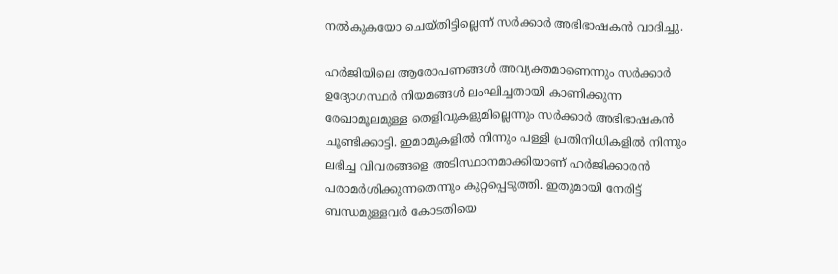നൽകുകയോ ചെയ്തിട്ടില്ലെന്ന് സർക്കാർ അഭിഭാഷകൻ വാദിച്ചു.

ഹർജിയിലെ ആരോപണങ്ങൾ അവ്യക്തമാണെന്നും സർക്കാർ ഉദ്യോഗസ്ഥർ നിയമങ്ങൾ ലംഘിച്ചതായി കാണിക്കുന്ന രേഖാമൂലമുള്ള തെളിവുകളുമില്ലെന്നും സർക്കാർ അഭിഭാഷകൻ ചൂണ്ടിക്കാട്ടി. ഇമാമുകളിൽ നിന്നും പള്ളി പ്രതിനിധികളിൽ നിന്നും ലഭിച്ച വിവരങ്ങളെ അടിസ്ഥാനമാക്കിയാണ് ഹർജിക്കാരൻ പരാമർശിക്കുന്നതെന്നും കുറ്റപ്പെടുത്തി. ഇതുമായി നേരിട്ട് ബന്ധമുള്ളവർ കോടതിയെ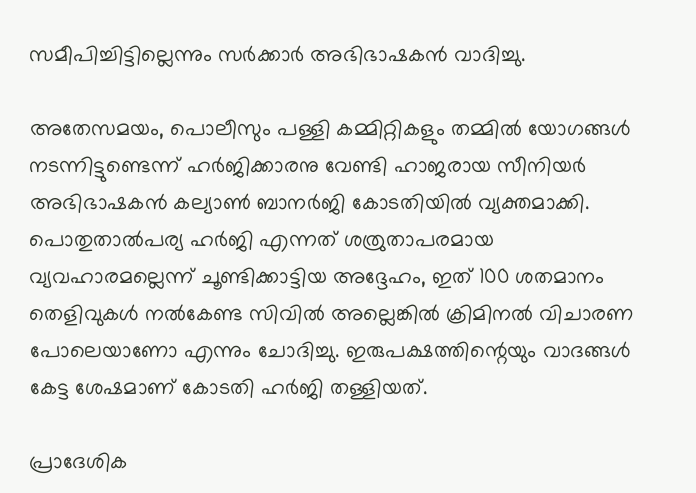സമീപിച്ചിട്ടില്ലെന്നും സർക്കാർ അഭിഭാഷകൻ വാദിച്ചു.

അതേസമയം, പൊലീസും പള്ളി കമ്മിറ്റികളും തമ്മിൽ യോഗങ്ങൾ നടന്നിട്ടുണ്ടെന്ന് ഹർജിക്കാരനു വേണ്ടി ഹാജരായ സീനിയർ അഭിഭാഷകൻ കല്യാൺ ബാനർജി കോടതിയിൽ വ്യക്തമാക്കി. പൊതുതാൽപര്യ ഹർജി എന്നത് ശത്രുതാപരമായ വ്യവഹാരമല്ലെന്ന് ചൂണ്ടിക്കാട്ടിയ അദ്ദേഹം, ഇത് 100 ശതമാനം തെളിവുകൾ നൽകേണ്ട സിവിൽ അല്ലെങ്കിൽ ക്രിമിനൽ വിചാരണ പോലെയാണോ എന്നും ചോദിച്ചു. ഇരുപക്ഷത്തിന്റെയും വാദങ്ങൾ കേട്ട ശേഷമാണ് കോടതി ഹർജി തള്ളിയത്.

പ്രാദേശിക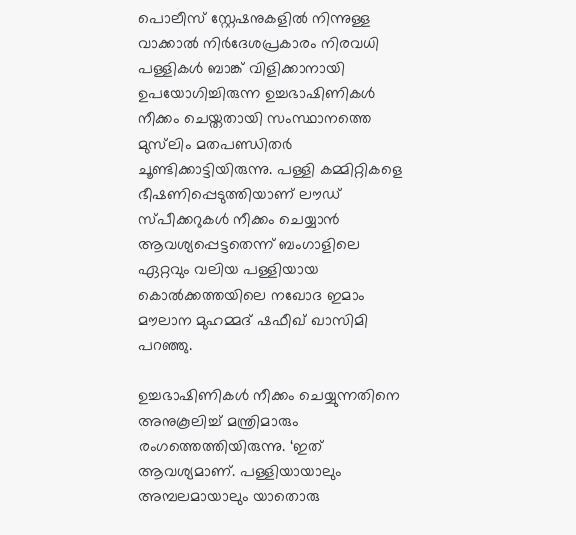പൊലീസ് സ്റ്റേഷനുകളിൽ നിന്നുള്ള വാക്കാൽ നിർദേശപ്രകാരം നിരവധി പള്ളികൾ ബാങ്ക് വിളിക്കാനായി ഉപയോഗിച്ചിരുന്ന ഉച്ചഭാഷിണികൾ നീക്കം ചെയ്തതായി സംസ്ഥാനത്തെ മുസ്‍ലിം മതപണ്ഡിതർ ചൂണ്ടിക്കാട്ടിയിരുന്നു. പള്ളി കമ്മിറ്റികളെ ഭീഷണിപ്പെടുത്തിയാണ് ലൗഡ് സ്പീക്കറുകൾ നീക്കം ചെയ്യാൻ ആവശ്യപ്പെട്ടതെന്ന് ബംഗാളിലെ ഏറ്റവും വലിയ പള്ളിയായ കൊൽക്കത്തയിലെ നഖോദ ഇമാം മൗലാന മുഹമ്മദ് ഷഫീഖ് ഖാസിമി പറഞ്ഞു.

ഉച്ചഭാഷിണികൾ നീക്കം ചെയ്യുന്നതിനെ അനുകൂലിച്ച് മന്ത്രിമാരും രംഗത്തെത്തിയിരുന്നു. ‘ഇത് ആവശ്യമാണ്. പള്ളിയായാലും അമ്പലമായാലും യാതൊരു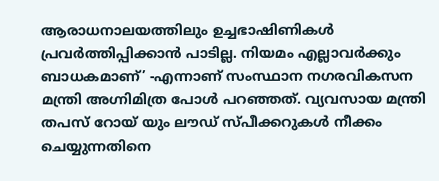ആരാധനാലയത്തിലും ഉച്ചഭാഷിണികൾ പ്രവർത്തിപ്പിക്കാൻ പാടില്ല. നിയമം എല്ലാവർക്കും ബാധകമാണ്’ -എന്നാണ് സംസ്ഥാന നഗരവികസന മന്ത്രി അഗ്നിമിത്ര പോൾ പറഞ്ഞത്. വ്യവസായ മന്ത്രി തപസ് റോയ് യും ലൗഡ് സ്പീക്കറുകൾ നീക്കം ചെയ്യുന്നതിനെ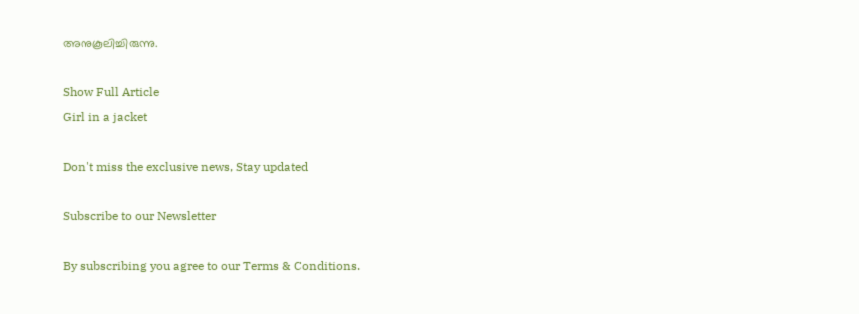അനുകൂലിച്ചിരുന്നു.

Show Full Article
Girl in a jacket

Don't miss the exclusive news, Stay updated

Subscribe to our Newsletter

By subscribing you agree to our Terms & Conditions.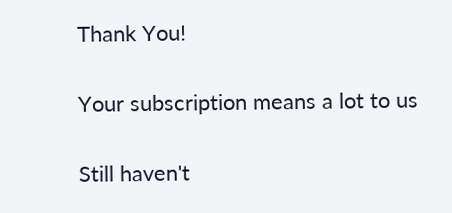Thank You!

Your subscription means a lot to us

Still haven't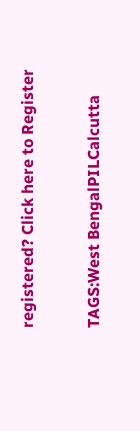registered? Click here to Register

TAGS:West BengalPILCalcutta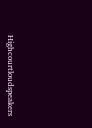Highcourtloudspeakers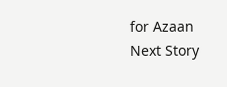for Azaan
Next Story